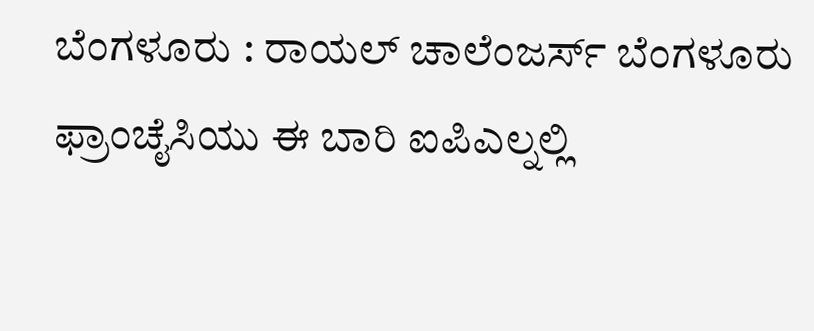ಬೆಂಗಳೂರು : ರಾಯಲ್ ಚಾಲೆಂಜರ್ಸ್ ಬೆಂಗಳೂರು ಫ್ರಾಂಚೈಸಿಯು ಈ ಬಾರಿ ಐಪಿಎಲ್ನಲ್ಲಿ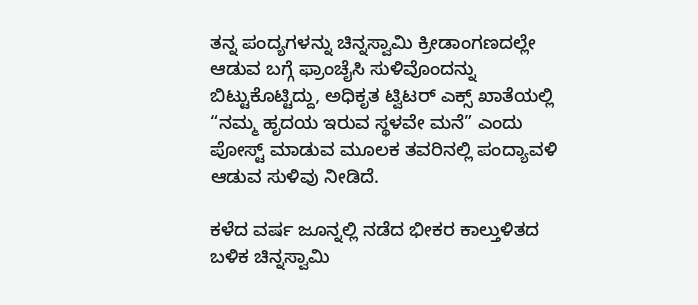ತನ್ನ ಪಂದ್ಯಗಳನ್ನು ಚಿನ್ನಸ್ವಾಮಿ ಕ್ರೀಡಾಂಗಣದಲ್ಲೇ ಆಡುವ ಬಗ್ಗೆ ಫ್ರಾಂಚೈಸಿ ಸುಳಿವೊಂದನ್ನು ಬಿಟ್ಟುಕೊಟ್ಟಿದ್ದು, ಅಧಿಕೃತ ಟ್ವಿಟರ್ ಎಕ್ಸ್ ಖಾತೆಯಲ್ಲಿ “ನಮ್ಮ ಹೃದಯ ಇರುವ ಸ್ಥಳವೇ ಮನೆ” ಎಂದು ಪೋಸ್ಟ್ ಮಾಡುವ ಮೂಲಕ ತವರಿನಲ್ಲಿ ಪಂದ್ಯಾವಳಿ ಆಡುವ ಸುಳಿವು ನೀಡಿದೆ.

ಕಳೆದ ವರ್ಷ ಜೂನ್ನಲ್ಲಿ ನಡೆದ ಭೀಕರ ಕಾಲ್ತುಳಿತದ ಬಳಿಕ ಚಿನ್ನಸ್ವಾಮಿ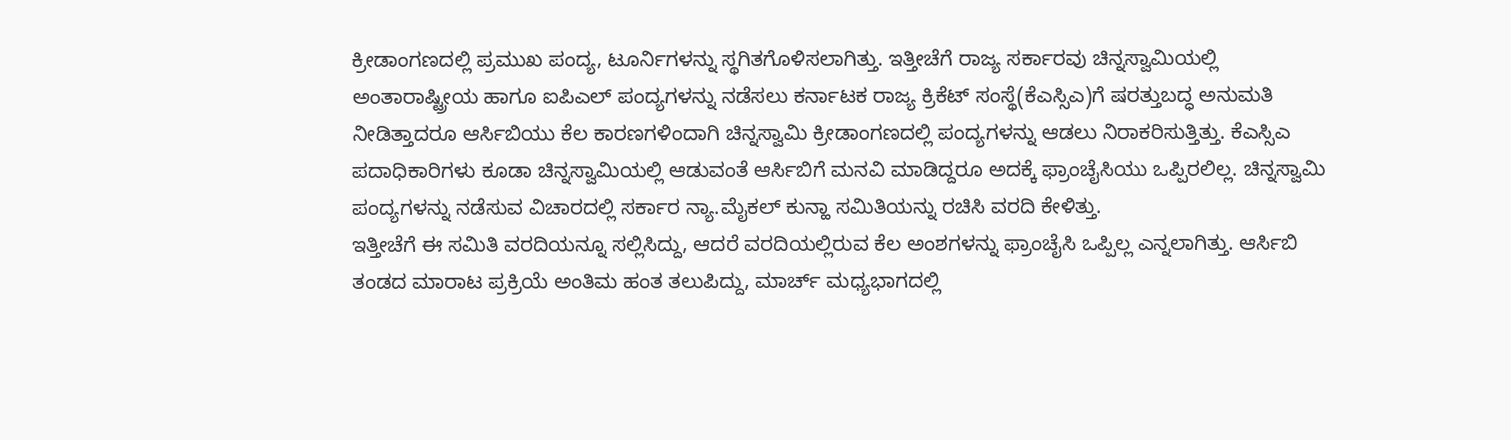ಕ್ರೀಡಾಂಗಣದಲ್ಲಿ ಪ್ರಮುಖ ಪಂದ್ಯ, ಟೂರ್ನಿಗಳನ್ನು ಸ್ಥಗಿತಗೊಳಿಸಲಾಗಿತ್ತು. ಇತ್ತೀಚೆಗೆ ರಾಜ್ಯ ಸರ್ಕಾರವು ಚಿನ್ನಸ್ವಾಮಿಯಲ್ಲಿ ಅಂತಾರಾಷ್ಟ್ರೀಯ ಹಾಗೂ ಐಪಿಎಲ್ ಪಂದ್ಯಗಳನ್ನು ನಡೆಸಲು ಕರ್ನಾಟಕ ರಾಜ್ಯ ಕ್ರಿಕೆಟ್ ಸಂಸ್ಥೆ(ಕೆಎಸ್ಸಿಎ)ಗೆ ಷರತ್ತುಬದ್ಧ ಅನುಮತಿ ನೀಡಿತ್ತಾದರೂ ಆರ್ಸಿಬಿಯು ಕೆಲ ಕಾರಣಗಳಿಂದಾಗಿ ಚಿನ್ನಸ್ವಾಮಿ ಕ್ರೀಡಾಂಗಣದಲ್ಲಿ ಪಂದ್ಯಗಳನ್ನು ಆಡಲು ನಿರಾಕರಿಸುತ್ತಿತ್ತು. ಕೆಎಸ್ಸಿಎ ಪದಾಧಿಕಾರಿಗಳು ಕೂಡಾ ಚಿನ್ನಸ್ವಾಮಿಯಲ್ಲಿ ಆಡುವಂತೆ ಆರ್ಸಿಬಿಗೆ ಮನವಿ ಮಾಡಿದ್ದರೂ ಅದಕ್ಕೆ ಫ್ರಾಂಚೈಸಿಯು ಒಪ್ಪಿರಲಿಲ್ಲ. ಚಿನ್ನಸ್ವಾಮಿ ಪಂದ್ಯಗಳನ್ನು ನಡೆಸುವ ವಿಚಾರದಲ್ಲಿ ಸರ್ಕಾರ ನ್ಯಾ.ಮೈಕಲ್ ಕುನ್ಹಾ ಸಮಿತಿಯನ್ನು ರಚಿಸಿ ವರದಿ ಕೇಳಿತ್ತು.
ಇತ್ತೀಚೆಗೆ ಈ ಸಮಿತಿ ವರದಿಯನ್ನೂ ಸಲ್ಲಿಸಿದ್ದು, ಆದರೆ ವರದಿಯಲ್ಲಿರುವ ಕೆಲ ಅಂಶಗಳನ್ನು ಫ್ರಾಂಚೈಸಿ ಒಪ್ಪಿಲ್ಲ ಎನ್ನಲಾಗಿತ್ತು. ಆರ್ಸಿಬಿ ತಂಡದ ಮಾರಾಟ ಪ್ರಕ್ರಿಯೆ ಅಂತಿಮ ಹಂತ ತಲುಪಿದ್ದು, ಮಾರ್ಚ್ ಮಧ್ಯಭಾಗದಲ್ಲಿ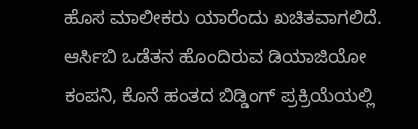ಹೊಸ ಮಾಲೀಕರು ಯಾರೆಂದು ಖಚಿತವಾಗಲಿದೆ. ಆರ್ಸಿಬಿ ಒಡೆತನ ಹೊಂದಿರುವ ಡಿಯಾಜಿಯೋ ಕಂಪನಿ, ಕೊನೆ ಹಂತದ ಬಿಡ್ಡಿಂಗ್ ಪ್ರಕ್ರಿಯೆಯಲ್ಲಿ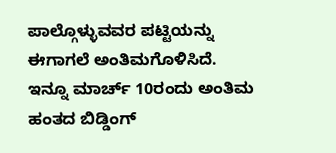ಪಾಲ್ಗೊಳ್ಳುವವರ ಪಟ್ಟಿಯನ್ನು ಈಗಾಗಲೆ ಅಂತಿಮಗೊಳಿಸಿದೆ.
ಇನ್ನೂ ಮಾರ್ಚ್ 10ರಂದು ಅಂತಿಮ ಹಂತದ ಬಿಡ್ಡಿಂಗ್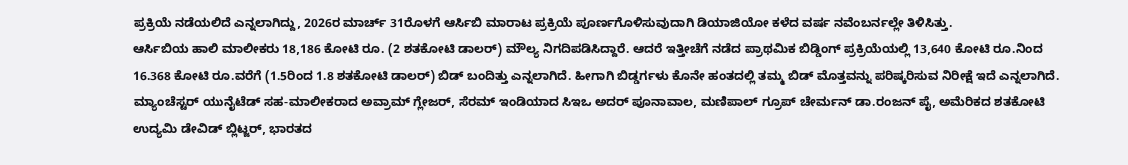ಪ್ರಕ್ರಿಯೆ ನಡೆಯಲಿದೆ ಎನ್ನಲಾಗಿದ್ದು, 2026ರ ಮಾರ್ಚ್ 31ರೊಳಗೆ ಆರ್ಸಿಬಿ ಮಾರಾಟ ಪ್ರಕ್ರಿಯೆ ಪೂರ್ಣಗೊಳಿಸುವುದಾಗಿ ಡಿಯಾಜಿಯೋ ಕಳೆದ ವರ್ಷ ನವೆಂಬರ್ನಲ್ಲೇ ತಿಳಿಸಿತ್ತು.
ಆರ್ಸಿಬಿಯ ಹಾಲಿ ಮಾಲೀಕರು 18,186 ಕೋಟಿ ರೂ. (2 ಶತಕೋಟಿ ಡಾಲರ್) ಮೌಲ್ಯ ನಿಗದಿಪಡಿಸಿದ್ದಾರೆ. ಆದರೆ ಇತ್ತೀಚೆಗೆ ನಡೆದ ಪ್ರಾಥಮಿಕ ಬಿಡ್ಡಿಂಗ್ ಪ್ರಕ್ರಿಯೆಯಲ್ಲಿ 13,640 ಕೋಟಿ ರೂ.ನಿಂದ 16.368 ಕೋಟಿ ರೂ.ವರೆಗೆ (1.5ರಿಂದ 1.8 ಶತಕೋಟಿ ಡಾಲರ್) ಬಿಡ್ ಬಂದಿತ್ತು ಎನ್ನಲಾಗಿದೆ. ಹೀಗಾಗಿ ಬಿಡ್ಡರ್ಗಳು ಕೊನೇ ಹಂತದಲ್ಲಿ ತಮ್ಮ ಬಿಡ್ ಮೊತ್ತವನ್ನು ಪರಿಷ್ಕರಿಸುವ ನಿರೀಕ್ಷೆ ಇದೆ ಎನ್ನಲಾಗಿದೆ.
ಮ್ಯಾಂಚೆಸ್ಟರ್ ಯುನೈಟೆಡ್ ಸಹ-ಮಾಲೀಕರಾದ ಅವ್ರಾಮ್ ಗ್ಲೇಜರ್, ಸೆರಮ್ ಇಂಡಿಯಾದ ಸಿಇಒ ಅದರ್ ಪೂನಾವಾಲ, ಮಣಿಪಾಲ್ ಗ್ರೂಪ್ ಚೇರ್ಮನ್ ಡಾ.ರಂಜನ್ ಪೈ, ಅಮೆರಿಕದ ಶತಕೋಟಿ ಉದ್ಯಮಿ ಡೇವಿಡ್ ಬ್ಲಿಟ್ಜರ್, ಭಾರತದ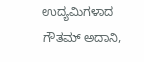ಉದ್ಯಮಿಗಳಾದ ಗೌತಮ್ ಅದಾನಿ,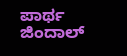ಪಾರ್ಥ ಜಿಂದಾಲ್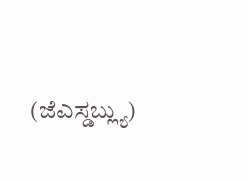(ಜೆಎಸ್ಡಬ್ಲ್ಯು)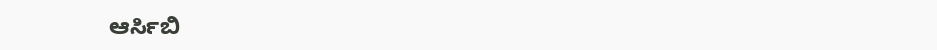ಆರ್ಸಿಬಿ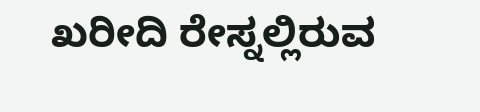ಖರೀದಿ ರೇಸ್ನಲ್ಲಿರುವ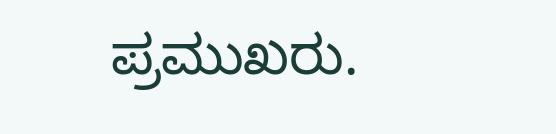ಪ್ರಮುಖರು.